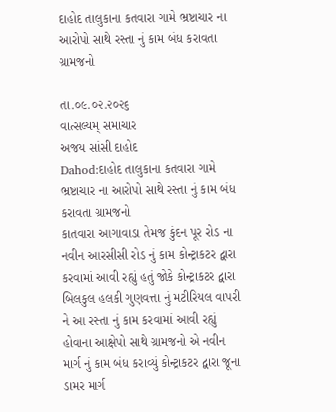દાહોદ તાલુકાના કતવારા ગામે ભ્રષ્ટાચાર ના આરોપો સાથે રસ્તા નું કામ બંધ કરાવતા ગ્રામજનો

તા.૦૯.૦૨.૨૦૨૬
વાત્સલ્યમ્ સમાચાર
અજય સાંસી દાહોદ
Dahod:દાહોદ તાલુકાના કતવારા ગામે ભ્રષ્ટાચાર ના આરોપો સાથે રસ્તા નું કામ બંધ કરાવતા ગ્રામજનો
કાતવારા આગાવાડા તેમજ કુંદન પૂર રોડ ના નવીન આરસીસી રોડ નું કામ કોન્ટ્રાકટર દ્વારા કરવામાં આવી રહ્યું હતું જોકે કોન્ટ્રાકટર દ્વારા બિલકુલ હલકી ગુણવત્તા નું મટીરિયલ વાપરી ને આ રસ્તા નું કામ કરવામાં આવી રહ્યું હોવાના આક્ષેપો સાથે ગ્રામજનો એ નવીન માર્ગ નું કામ બંધ કરાવ્યું કોન્ટ્રાકટર દ્વારા જૂના ડામર માર્ગ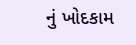નું ખોદકામ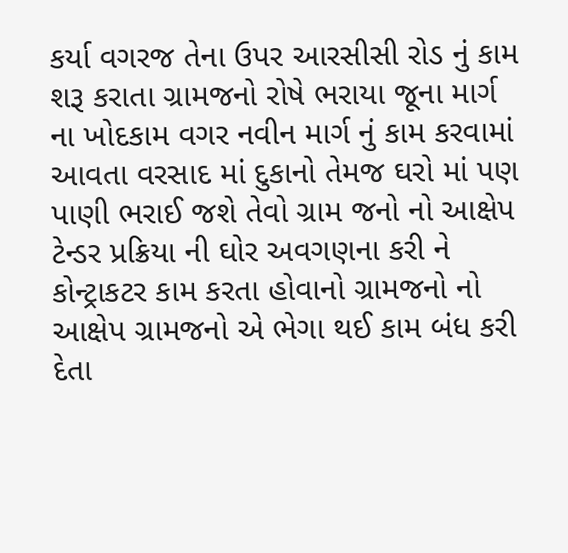કર્યા વગરજ તેના ઉપર આરસીસી રોડ નું કામ શરૂ કરાતા ગ્રામજનો રોષે ભરાયા જૂના માર્ગ ના ખોદકામ વગર નવીન માર્ગ નું કામ કરવામાં આવતા વરસાદ માં દુકાનો તેમજ ઘરો માં પણ પાણી ભરાઈ જશે તેવો ગ્રામ જનો નો આક્ષેપ ટેન્ડર પ્રક્રિયા ની ઘોર અવગણના કરી ને કોન્ટ્રાકટર કામ કરતા હોવાનો ગ્રામજનો નો આક્ષેપ ગ્રામજનો એ ભેગા થઈ કામ બંધ કરી દેતા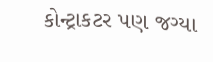કોન્ટ્રાકટર પણ જગ્યા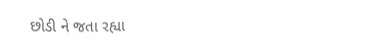છોડી ને જતા રહ્યા